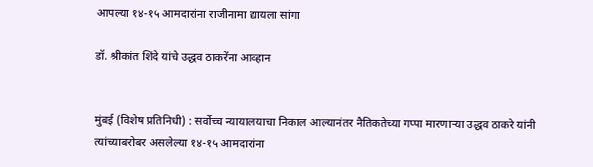आपल्या १४-१५ आमदारांना राजीनामा द्यायला सांगा

डॉ. श्रीकांत शिंदे यांचे उद्धव ठाकरेंना आव्हान


मुंबई (विशेष प्रतिनिधी) : सर्वोच्च न्यायालयाचा निकाल आल्यानंतर नैतिकतेच्या गप्पा मारणाऱ्या उद्धव ठाकरे यांनी त्यांच्याबरोबर असलेल्या १४-१५ आमदारांना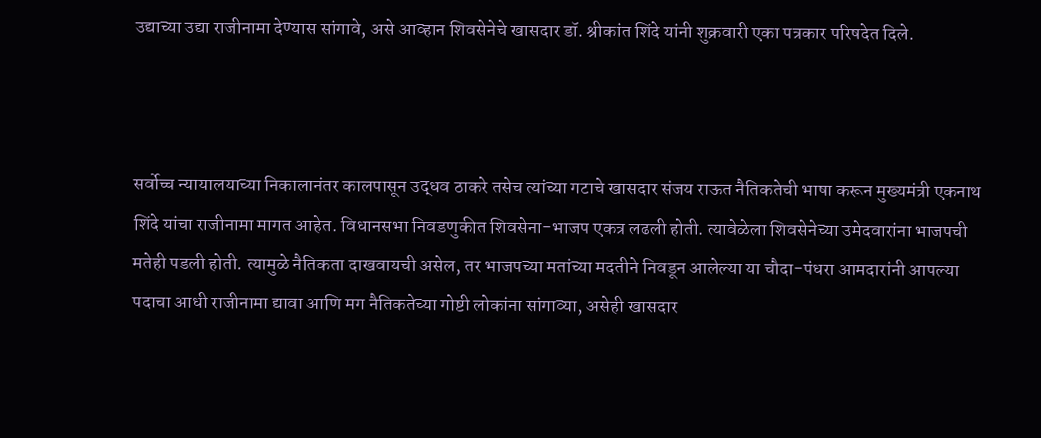उद्याच्या उद्या राजीनामा देण्यास सांगावे, असे आव्हान शिवसेनेचे खासदार डॉ. श्रीकांत शिंदे यांनी शुक्रवारी एका पत्रकार परिषदेत दिले.



सर्वोच्च न्यायालयाच्या निकालानंतर कालपासून उद्धव ठाकरे तसेच त्यांच्या गटाचे खासदार संजय राऊत नैतिकतेची भाषा करून मुख्यमंत्री एकनाथ शिंदे यांचा राजीनामा मागत आहेत. विधानसभा निवडणुकीत शिवसेना-भाजप एकत्र लढली होती. त्यावेळेला शिवसेनेच्या उमेदवारांना भाजपची मतेही पडली होती. त्यामुळे नैतिकता दाखवायची असेल, तर भाजपच्या मतांच्या मदतीने निवडून आलेल्या या चौदा-पंधरा आमदारांनी आपल्या पदाचा आधी राजीनामा द्यावा आणि मग नैतिकतेच्या गोष्टी लोकांना सांगाव्या, असेही खासदार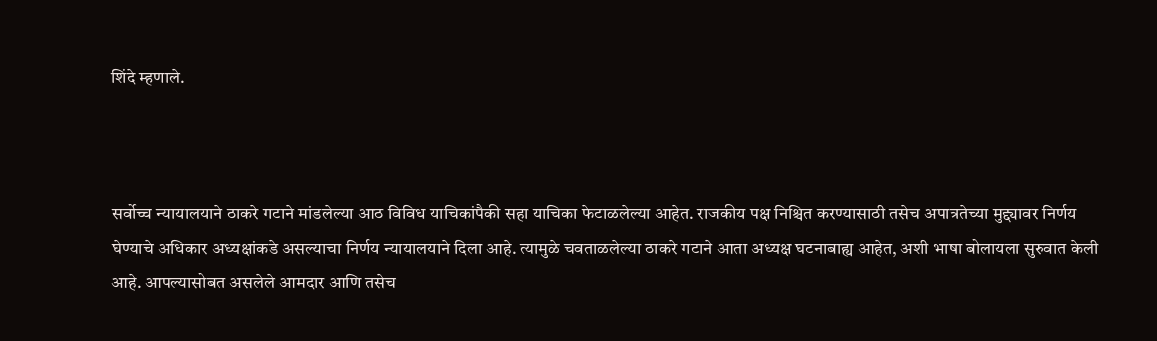शिंदे म्हणाले.



सर्वोच्च न्यायालयाने ठाकरे गटाने मांडलेल्या आठ विविध याचिकांपैकी सहा याचिका फेटाळलेल्या आहेत. राजकीय पक्ष निश्चित करण्यासाठी तसेच अपात्रतेच्या मुद्द्यावर निर्णय घेण्याचे अधिकार अध्यक्षांकडे असल्याचा निर्णय न्यायालयाने दिला आहे. त्यामुळे चवताळलेल्या ठाकरे गटाने आता अध्यक्ष घटनाबाह्य आहेत, अशी भाषा बोलायला सुरुवात केली आहे. आपल्यासोबत असलेले आमदार आणि तसेच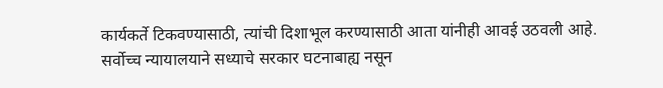कार्यकर्ते टिकवण्यासाठी, त्यांची दिशाभूल करण्यासाठी आता यांनीही आवई उठवली आहे.
सर्वोच्च न्यायालयाने सध्याचे सरकार घटनाबाह्य नसून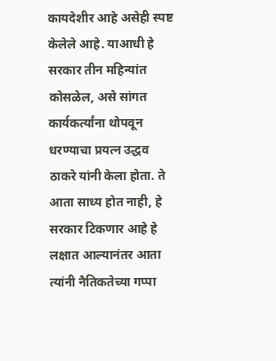कायदेशीर आहे असेही स्पष्ट केलेले आहे. याआधी हे सरकार तीन महिन्यांत कोसळेल, असे सांगत कार्यकर्त्यांना थोपवून धरण्याचा प्रयत्न उद्धव ठाकरे यांनी केला होता. ते आता साध्य होत नाही, हे सरकार टिकणार आहे हे लक्षात आल्यानंतर आता त्यांनी नैतिकतेच्या गप्पा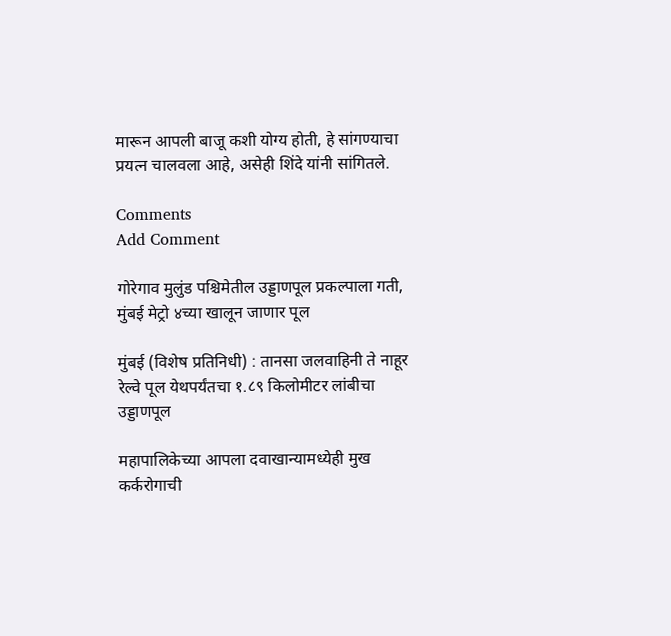मारून आपली बाजू कशी योग्य होती, हे सांगण्याचा प्रयत्न चालवला आहे, असेही शिंदे यांनी सांगितले.

Comments
Add Comment

गोरेगाव मुलुंड पश्चिमेतील उड्डाणपूल प्रकल्पाला गती, मुंबई मेट्रो ४च्या खालून जाणार पूल

मुंबई (विशेष प्रतिनिधी) : तानसा जलवाहिनी ते नाहूर रेल्वे पूल येथपर्यंतचा १.८९ किलोमीटर लांबीचा उड्डाणपूल

महापालिकेच्या आपला दवाखान्यामध्येही मुख कर्करोगाची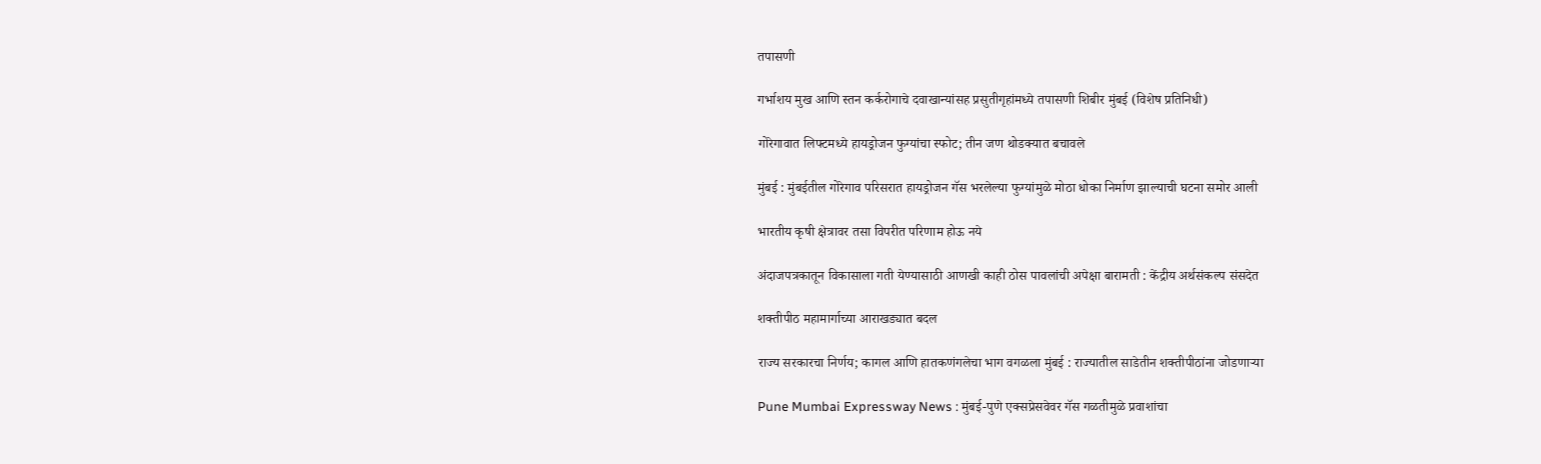तपासणी

गर्भाशय मुख आणि स्तन कर्करोगाचे दवाखान्यांसह प्रसुतीगृहांमध्ये तपासणी शिबीर मुंबई (विशेष प्रतिनिधी)

गोरेगावात लिफ्टमध्ये हायड्रोजन फुग्यांचा स्फोट; तीन जण थोडक्यात बचावले

मुंबई : मुंबईतील गोरेगाव परिसरात हायड्रोजन गॅस भरलेल्या फुग्यांमुळे मोठा धोका निर्माण झाल्याची घटना समोर आली

भारतीय कृषी क्षेत्रावर तसा विपरीत परिणाम होऊ नये

अंदाजपत्रकातून विकासाला गती येण्यासाठी आणखी काही ठोस पावलांची अपेक्षा बारामती : केंद्रीय अर्थसंकल्प संसदेत

शक्तीपीठ महामार्गाच्या आराखड्यात बदल

राज्य सरकारचा निर्णय; कागल आणि हातकणंगलेचा भाग वगळला मुंबई : राज्यातील साडेतीन शक्तीपीठांना जोडणाऱ्या

Pune Mumbai Expressway News : मुंबई-पुणे एक्सप्रेसवेवर गॅस गळतीमुळे प्रवाशांचा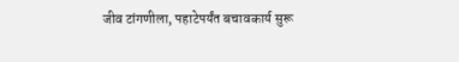जीव टांगणीला, पहाटेपर्यंत बचावकार्य सुरू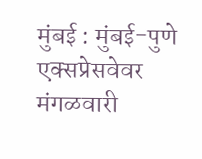मुंबई : मुंबई-पुणे एक्सप्रेसवेवर मंगळवारी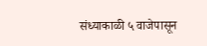संध्याकाळी ५ वाजेपासून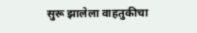सुरू झालेला वाहतुकीचा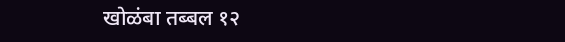खोळंबा तब्बल १२